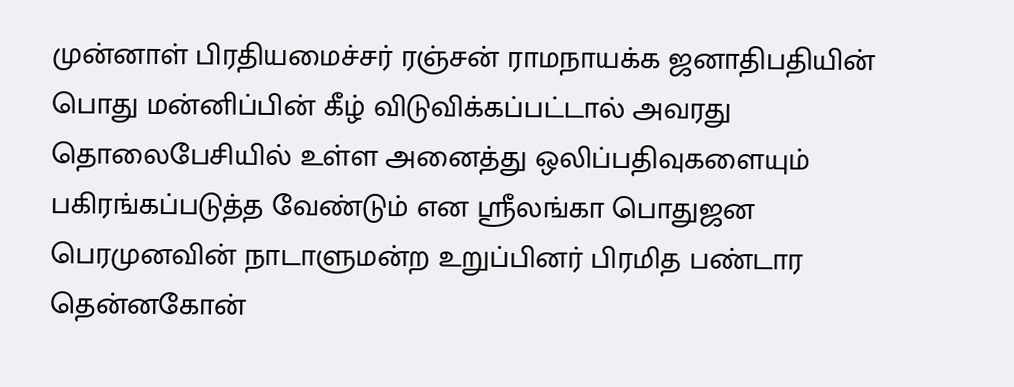முன்னாள் பிரதியமைச்சர் ரஞ்சன் ராமநாயக்க ஜனாதிபதியின் பொது மன்னிப்பின் கீழ் விடுவிக்கப்பட்டால் அவரது தொலைபேசியில் உள்ள அனைத்து ஒலிப்பதிவுகளையும் பகிரங்கப்படுத்த வேண்டும் என ஸ்ரீலங்கா பொதுஜன பெரமுனவின் நாடாளுமன்ற உறுப்பினர் பிரமித பண்டார தென்னகோன்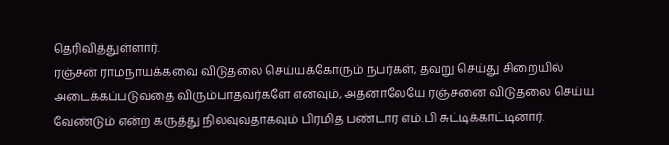தெரிவித்துள்ளார்.
ரஞ்சன் ராமநாயக்கவை விடுதலை செய்யக்கோரும் நபர்கள், தவறு செய்து சிறையில் அடைக்கப்படுவதை விரும்பாதவர்களே எனவும், அதனாலேயே ரஞ்சனை விடுதலை செய்ய வேண்டும் என்ற கருத்து நிலவுவதாகவும் பிரமித பண்டார எம்.பி சுட்டிக்காட்டினார்.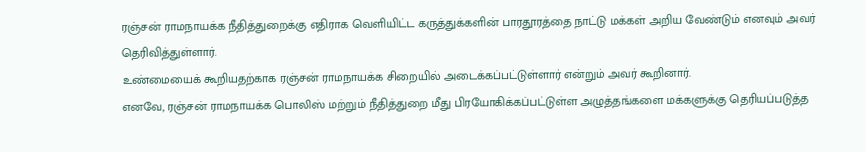ரஞ்சன் ராமநாயக்க நீதித்துறைக்கு எதிராக வெளியிட்ட கருத்துக்களின் பாரதூரத்தை நாட்டு மக்கள் அறிய வேண்டும் எனவும் அவர் தெரிவித்துள்ளார்.
உண்மையைக் கூறியதற்காக ரஞ்சன் ராமநாயக்க சிறையில் அடைக்கப்பட்டுள்ளார் என்றும் அவர் கூறினார்.
எனவே, ரஞ்சன் ராமநாயக்க பொலிஸ் மற்றும் நீதித்துறை மீது பிரயோகிக்கப்பட்டுள்ள அழுத்தங்களை மக்களுக்கு தெரியப்படுத்த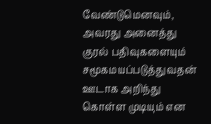வேண்டுமெனவும், அவரது அனைத்து குரல் பதிவுகளையும் சமூகமயப்படுத்துவதன் ஊடாக அறிந்து கொள்ள முடியும் என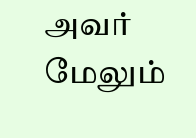அவர் மேலும்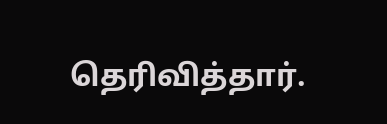தெரிவித்தார்.